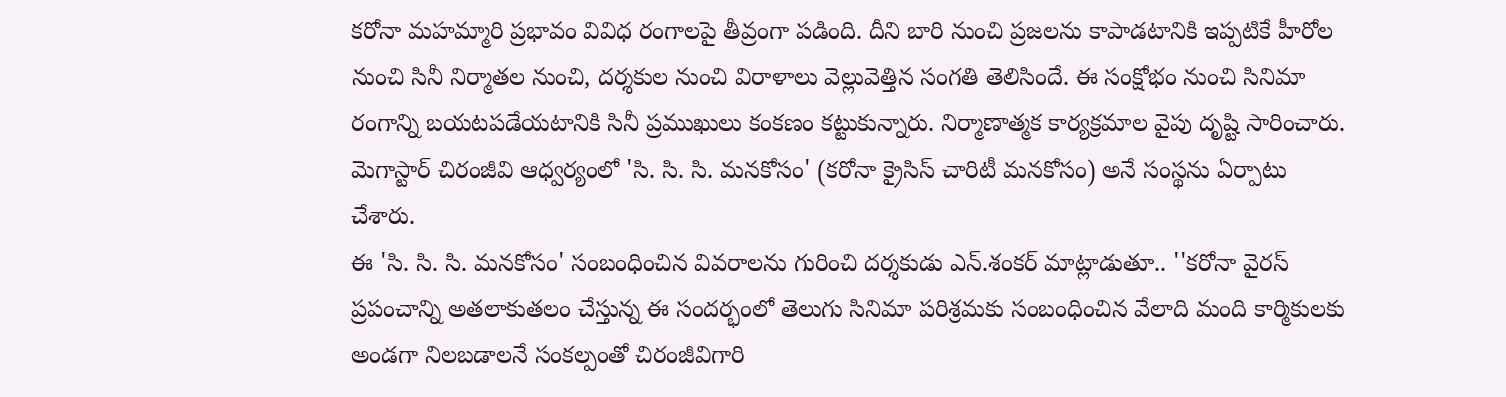కరోనా మహమ్మారి ప్రభావం వివిధ రంగాలపై తీవ్రంగా పడింది. దీని బారి నుంచి ప్రజలను కాపాడటానికి ఇప్పటికే హీరోల నుంచి సినీ నిర్మాతల నుంచి, దర్శకుల నుంచి విరాళాలు వెల్లువెత్తిన సంగతి తెలిసిందే. ఈ సంక్షోభం నుంచి సినిమా రంగాన్ని బయటపడేయటానికి సినీ ప్రముఖులు కంకణం కట్టుకున్నారు. నిర్మాణాత్మక కార్యక్రమాల వైపు దృష్టి సారించారు. మెగాస్టార్ చిరంజీవి ఆధ్వర్యంలో 'సి. సి. సి. మనకోసం' (కరోనా క్రైసిస్ చారిటీ మనకోసం) అనే సంస్థను ఏర్పాటు చేశారు.
ఈ 'సి. సి. సి. మనకోసం' సంబంధించిన వివరాలను గురించి దర్శకుడు ఎన్.శంకర్ మాట్లాడుతూ.. ''కరోనా వైరస్ ప్రపంచాన్ని అతలాకుతలం చేస్తున్న ఈ సందర్భంలో తెలుగు సినిమా పరిశ్రమకు సంబంధించిన వేలాది మంది కార్మికులకు అండగా నిలబడాలనే సంకల్పంతో చిరంజీవిగారి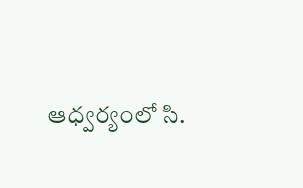ఆధ్వర్యంలో సి.